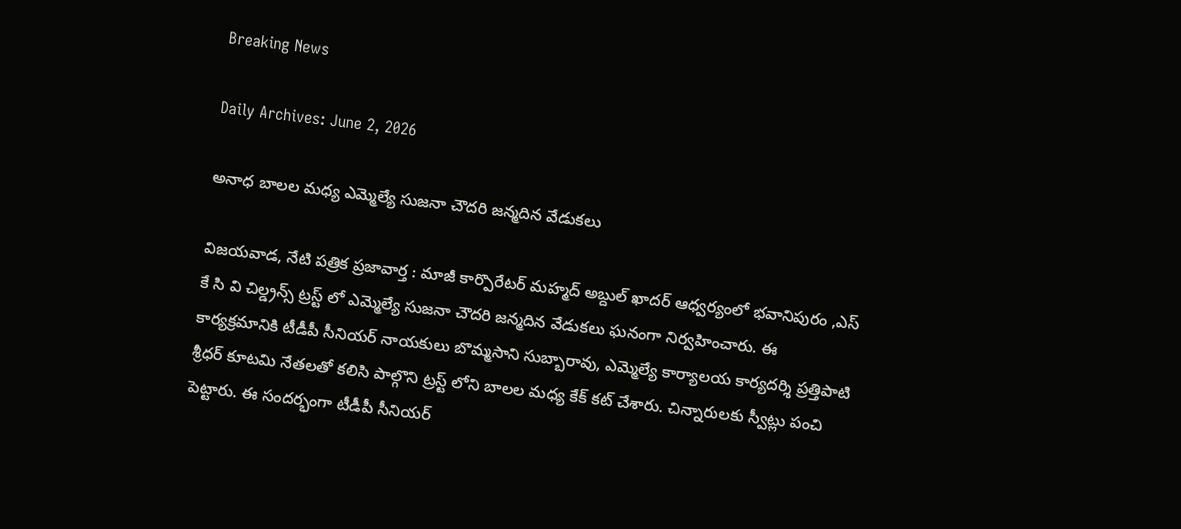Breaking News

Daily Archives: June 2, 2026

అనాధ బాలల మధ్య ఎమ్మెల్యే సుజనా చౌదరి జన్మదిన వేడుకలు

విజయవాడ, నేటి పత్రిక ప్రజావార్త : మాజీ కార్పొరేటర్ మహ్మద్ అబ్దుల్ ఖాదర్ ఆధ్వర్యంలో భవానిపురం ,ఎస్ కే సి వి చిల్డ్రన్స్ ట్రస్ట్ లో ఎమ్మెల్యే సుజనా చౌదరి జన్మదిన వేడుకలు ఘనంగా నిర్వహించారు. ఈ కార్యక్రమానికి టీడీపీ సీనియర్ నాయకులు బొమ్మసాని సుబ్బారావు, ఎమ్మెల్యే కార్యాలయ కార్యదర్శి ప్రత్తిపాటి శ్రీధర్ కూటమి నేతలతో కలిసి పాల్గొని ట్రస్ట్ లోని బాలల మధ్య కేక్ కట్ చేశారు. చిన్నారులకు స్వీట్లు పంచి పెట్టారు. ఈ సందర్భంగా టీడీపీ సీనియర్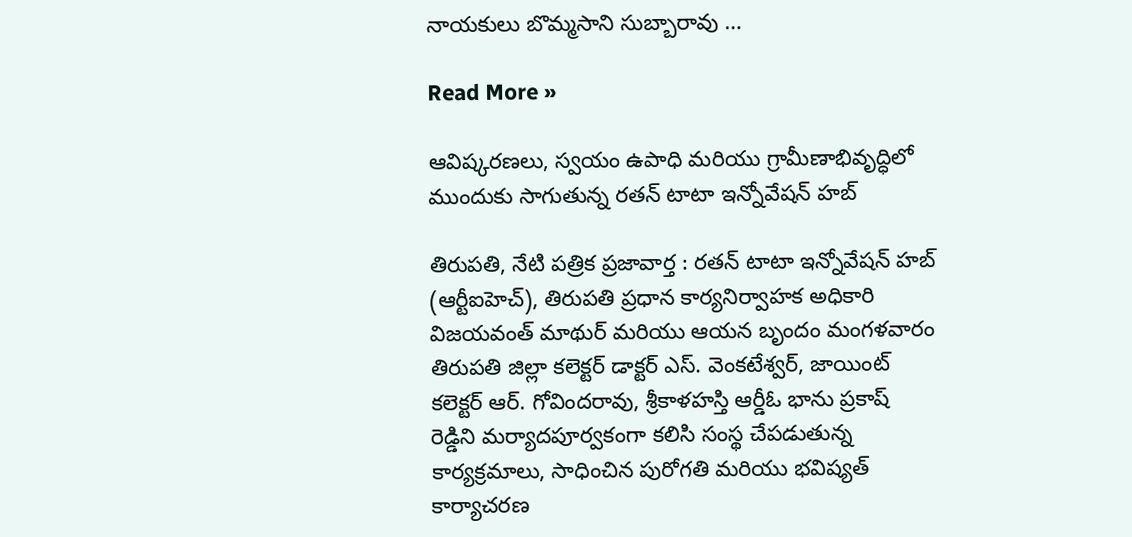నాయకులు బొమ్మసాని సుబ్బారావు …

Read More »

ఆవిష్కరణలు, స్వయం ఉపాధి మరియు గ్రామీణాభివృద్ధిలో ముందుకు సాగుతున్న రతన్ టాటా ఇన్నోవేషన్ హబ్

తిరుపతి, నేటి పత్రిక ప్రజావార్త : రతన్ టాటా ఇన్నోవేషన్ హబ్ (ఆర్టీఐహెచ్), తిరుపతి ప్రధాన కార్యనిర్వాహక అధికారి విజయవంత్ మాథుర్ మరియు ఆయన బృందం మంగళవారం తిరుపతి జిల్లా కలెక్టర్ డాక్టర్ ఎస్. వెంకటేశ్వర్, జాయింట్ కలెక్టర్ ఆర్. గోవిందరావు, శ్రీకాళహస్తి ఆర్డీఓ భాను ప్రకాష్ రెడ్డిని మర్యాదపూర్వకంగా కలిసి సంస్థ చేపడుతున్న కార్యక్రమాలు, సాధించిన పురోగతి మరియు భవిష్యత్ కార్యాచరణ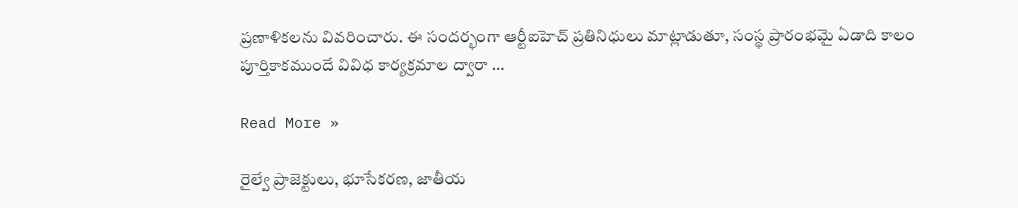ప్రణాళికలను వివరించారు. ఈ సందర్భంగా ఆర్టీఐహెచ్ ప్రతినిధులు మాట్లాడుతూ, సంస్థ ప్రారంభమై ఏడాది కాలం పూర్తికాకముందే వివిధ కార్యక్రమాల ద్వారా …

Read More »

రైల్వే ప్రాజెక్టులు, భూసేకరణ, జాతీయ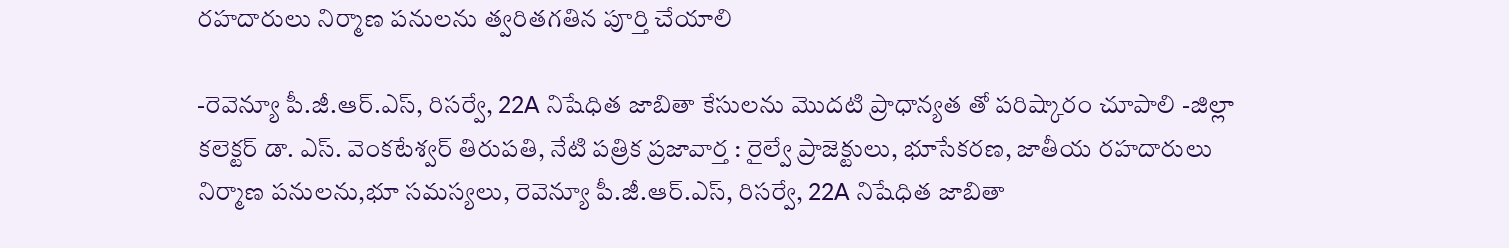రహదారులు నిర్మాణ పనులను త్వరితగతిన పూర్తి చేయాలి

-రెవెన్యూ పీ.జీ.ఆర్.ఎస్, రిసర్వే, 22A నిషేధిత జాబితా కేసులను మొదటి ప్రాధాన్యత తో పరిష్కారం చూపాలి -జిల్లా కలెక్టర్ డా. ఎస్. వెంకటేశ్వర్ తిరుపతి, నేటి పత్రిక ప్రజావార్త : రైల్వే ప్రాజెక్టులు, భూసేకరణ, జాతీయ రహదారులు నిర్మాణ పనులను,భూ సమస్యలు, రెవెన్యూ పీ.జీ.ఆర్.ఎస్, రిసర్వే, 22A నిషేధిత జాబితా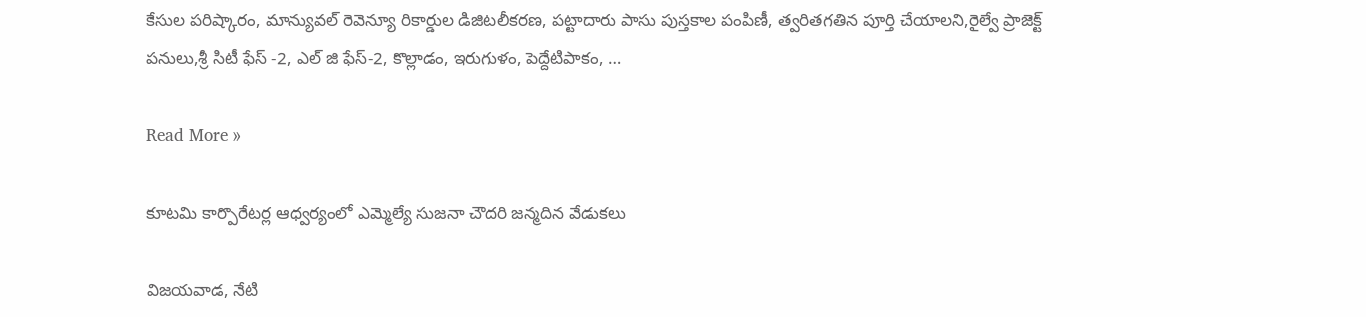కేసుల పరిష్కారం, మాన్యువల్ రెవెన్యూ రికార్డుల డిజిటలీకరణ, పట్టాదారు పాసు పుస్తకాల పంపిణీ, త్వరితగతిన పూర్తి చేయాలని,రైల్వే ప్రాజెక్ట్ పనులు,శ్రీ సిటీ ఫేస్ -2, ఎల్ జి ఫేస్-2, కొల్లాడం, ఇరుగుళం, పెద్దేటిపాకం, …

Read More »

కూటమి కార్పొరేటర్ల ఆధ్వర్యంలో ఎమ్మెల్యే సుజనా చౌదరి జన్మదిన వేడుకలు

విజయవాడ, నేటి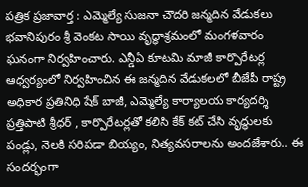పత్రిక ప్రజావార్త : ఎమ్మెల్యే సుజనా చౌదరి జన్మదిన వేడుకలు భవానిపురం శ్రీ వెంకట సాయి వృద్ధాశ్రమంలో మంగళవారం ఘనంగా నిర్వహించారు. ఎన్డీఏ కూటమి మాజీ కార్పొరేటర్ల ఆధ్వర్యంలో నిర్వహించిన ఈ జన్మదిన వేడుకలలో బీజేపీ రాష్ట్ర అధికార ప్రతినిధి షేక్ బాజీ, ఎమ్మెల్యే కార్యాలయ కార్యదర్శి ప్రత్తిపాటి శ్రీధర్ , కార్పొరేటర్లతో కలిసి కేక్ కట్ చేసి వృద్ధులకు పండ్లు, నెలకి సరిపడా బియ్యం, నిత్యవసరాలను అందజేశారు.. ఈ సందర్భంగా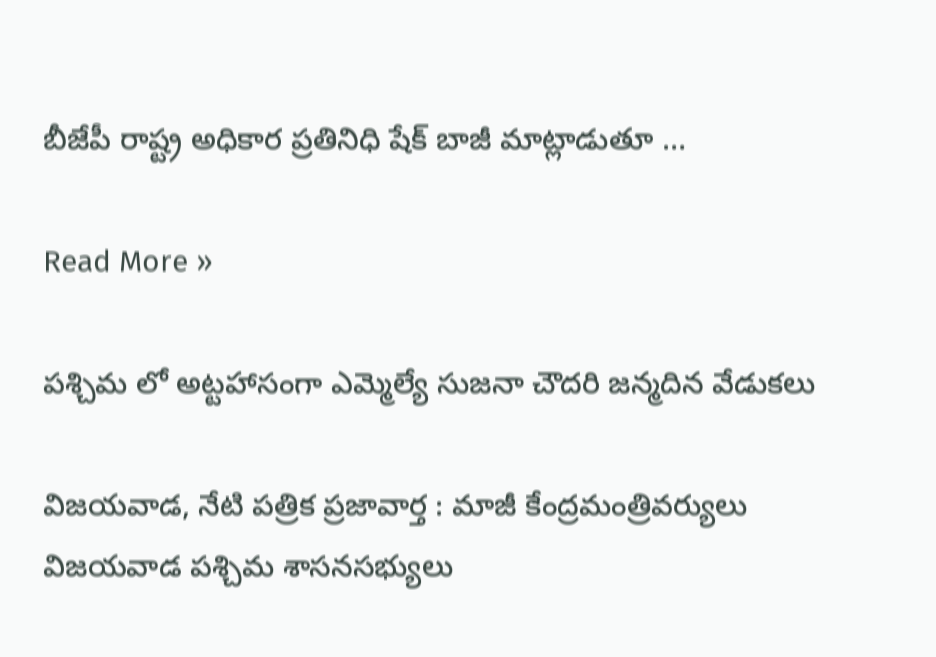బీజేపీ రాష్ట్ర అధికార ప్రతినిధి షేక్ బాజీ మాట్లాడుతూ …

Read More »

పశ్చిమ లో అట్టహాసంగా ఎమ్మెల్యే సుజనా చౌదరి జన్మదిన వేడుకలు

విజయవాడ, నేటి పత్రిక ప్రజావార్త : మాజీ కేంద్రమంత్రివర్యులు విజయవాడ పశ్చిమ శాసనసభ్యులు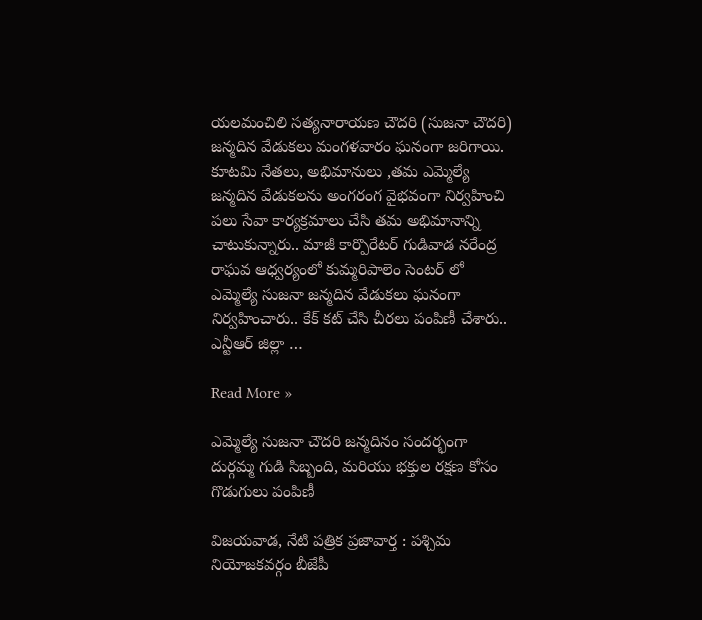యలమంచిలి సత్యనారాయణ చౌదరి (సుజనా చౌదరి) జన్మదిన వేడుకలు మంగళవారం ఘనంగా జరిగాయి. కూటమి నేతలు, అభిమానులు ,తమ ఎమ్మెల్యే జన్మదిన వేడుకలను అంగరంగ వైభవంగా నిర్వహించి పలు సేవా కార్యక్రమాలు చేసి తమ అభిమానాన్ని చాటుకున్నారు.. మాజీ కార్పొరేటర్ గుడివాడ నరేంద్ర రాఘవ ఆధ్వర్యంలో కుమ్మరిపాలెం సెంటర్ లో ఎమ్మెల్యే సుజనా జన్మదిన వేడుకలు ఘనంగా నిర్వహించారు.. కేక్ కట్ చేసి చీరలు పంపిణీ చేశారు.. ఎన్టీఆర్ జిల్లా …

Read More »

ఎమ్మెల్యే సుజనా చౌదరి జన్మదినం సందర్భంగా దుర్గమ్మ గుడి సిబ్బంది, మరియు భక్తుల రక్షణ కోసం గొడుగులు పంపిణీ

విజయవాడ, నేటి పత్రిక ప్రజావార్త : పశ్చిమ నియోజకవర్గం బీజేపీ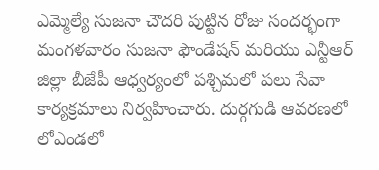ఎమ్మెల్యే సుజనా చౌదరి పుట్టిన రోజు సందర్భంగా మంగళవారం సుజనా ఫౌండేషన్ మరియు ఎన్టీఆర్ జిల్లా బీజేపీ ఆధ్వర్యంలో పశ్చిమలో పలు సేవా కార్యక్రమాలు నిర్వహించారు. దుర్గగుడి ఆవరణలో లో‌ఎండలో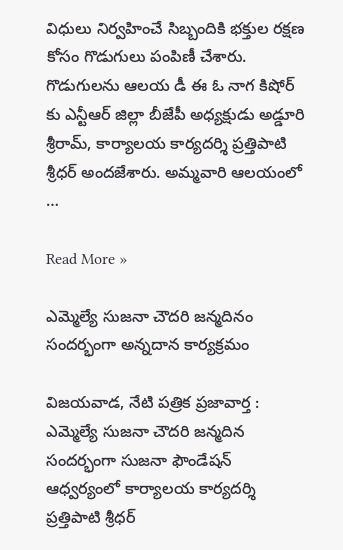విధులు నిర్వహించే సిబ్బందికి భక్తుల రక్షణ కోసం గొడుగులు‌ పంపిణీ చేశారు. గొడుగులను ఆలయ డీ ఈ ఓ నాగ కిషోర్ కు ఎన్టీఆర్ జిల్లా బీజేపీ అధ్యక్షుడు అడ్డూరి శ్రీరామ్, కార్యాలయ కార్యదర్శి ప్రత్తిపాటి శ్రీధర్ అందజేశారు. అమ్మవారి ఆలయంలో …

Read More »

ఎమ్మెల్యే సుజనా చౌదరి జన్మదినం సందర్భంగా అన్నదాన కార్యక్రమం

విజయవాడ, నేటి పత్రిక ప్రజావార్త : ఎమ్మెల్యే సుజనా చౌదరి జన్మదిన సందర్భంగా సుజనా ఫౌండేషన్ ఆధ్వర్యంలో కార్యాలయ కార్యదర్శి ప్రత్తిపాటి శ్రీధర్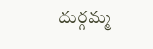దుర్గమ్మ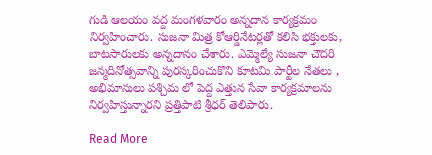గుడి ఆలయం వద్ద మంగళవారం అన్నదాన కార్యక్రమం నిర్వహించారు. సుజనా మిత్ర కోఆర్డినేటర్లతో కలిసి భక్తులకు, బాటసారులకు అన్నదానం చేశారు. ఎమ్మెల్యే సుజనా చౌదరి జన్మదినోత్సవాన్ని పురస్కరించుకొని కూటమి పార్టీల నేతలు , అభిమానులు పశ్చిమ లో పెద్ద ఎత్తున సేవా కార్యక్రమాలను నిర్వహిస్తున్నారని ప్రత్తిపాటి శ్రీధర్ తెలిపారు.

Read More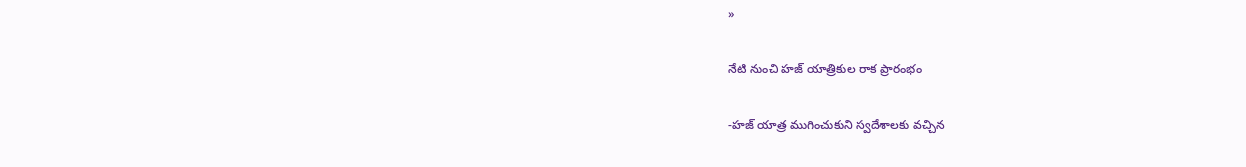»

నేటి నుంచి హజ్ యాత్రికుల రాక ప్రారంభం

-హజ్ యాత్ర ముగించుకుని స్వదేశాలకు వచ్చిన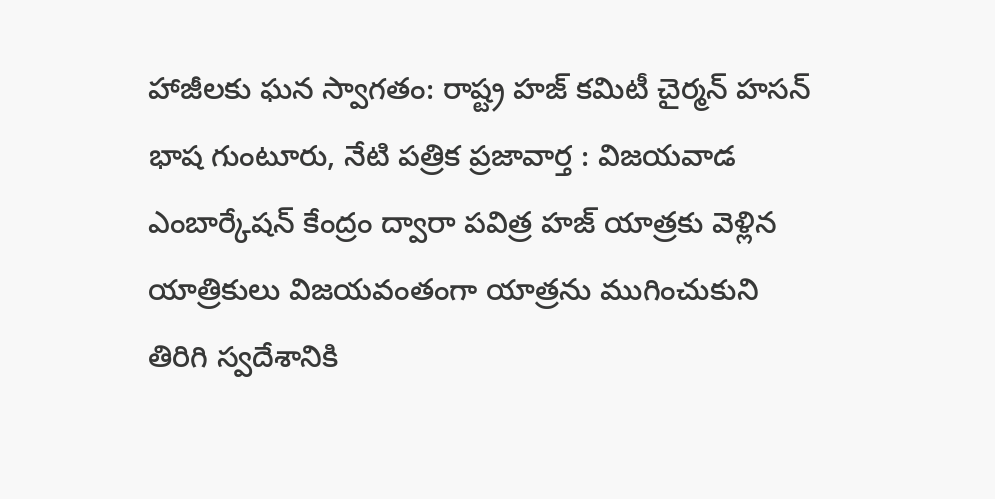హాజీలకు ఘన స్వాగతం: రాష్ట్ర హజ్ కమిటీ చైర్మన్ హసన్ భాష గుంటూరు, నేటి పత్రిక ప్రజావార్త : విజయవాడ ఎంబార్కేషన్ కేంద్రం ద్వారా పవిత్ర హజ్ యాత్రకు వెళ్లిన యాత్రికులు విజయవంతంగా యాత్రను ముగించుకుని తిరిగి స్వదేశానికి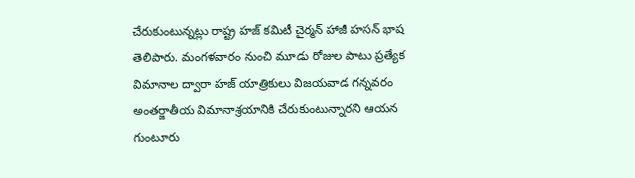చేరుకుంటున్నట్లు రాష్ట్ర హజ్ కమిటీ చైర్మన్ హాజీ హసన్ భాష తెలిపారు. మంగళవారం నుంచి మూడు రోజుల పాటు ప్రత్యేక విమానాల ద్వారా హజ్ యాత్రికులు విజయవాడ గన్నవరం అంతర్జాతీయ విమానాశ్రయానికి చేరుకుంటున్నారని ఆయన గుంటూరు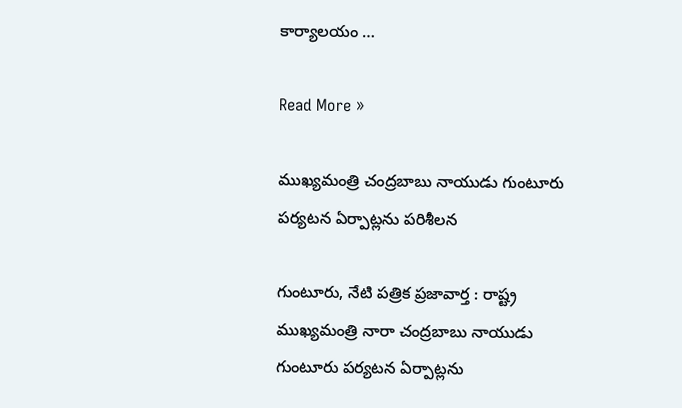కార్యాలయం …

Read More »

ముఖ్యమంత్రి చంద్రబాబు నాయుడు గుంటూరు పర్యటన ఏర్పాట్లను పరిశీలన

గుంటూరు, నేటి పత్రిక ప్రజావార్త : రాష్ట్ర ముఖ్యమంత్రి నారా చంద్రబాబు నాయుడు గుంటూరు పర్యటన ఏర్పాట్లను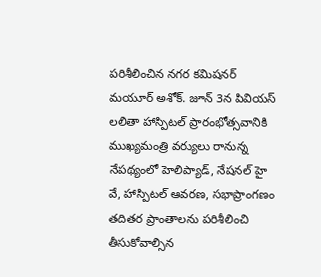పరిశీలించిన నగర కమిషనర్ మయూర్ అశోక్. జూన్ 3న పివియస్ లలితా హాస్పిటల్ ప్రారంభోత్సవానికి ముఖ్యమంత్రి వర్యులు రానున్న నేపథ్యంలో హెలిప్యాడ్, నేషనల్ హై వే, హాస్పిటల్ ఆవరణ, సభాప్రాంగణం తదితర ప్రాంతాలను పరిశీలించి తీసుకోవాల్సిన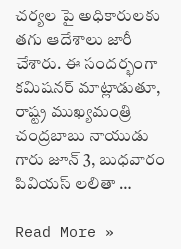చర్యల పై అధికారులకు తగు ఆదేశాలు జారీ చేశారు. ఈ సందర్భంగా కమిషనర్ మాట్లాడుతూ, రాష్ట్ర ముఖ్యమంత్రి చంద్రబాబు నాయుడు గారు జూన్ 3, బుధవారం పివియస్ లలితా …

Read More »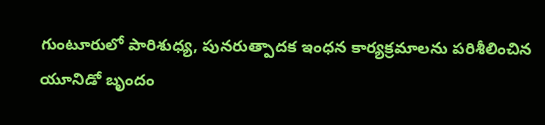గుంటూరులో పారిశుధ్య, పునరుత్పాదక ఇంధన కార్యక్రమాలను పరిశీలించిన యూనిడో బృందం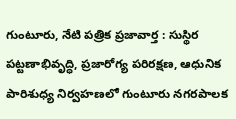గుంటూరు, నేటి పత్రిక ప్రజావార్త : సుస్థిర పట్టణాభివృద్ధి, ప్రజారోగ్య పరిరక్షణ, ఆధునిక పారిశుధ్య నిర్వహణలో గుంటూరు నగరపాలక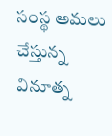సంస్థ అమలు చేస్తున్న వినూత్న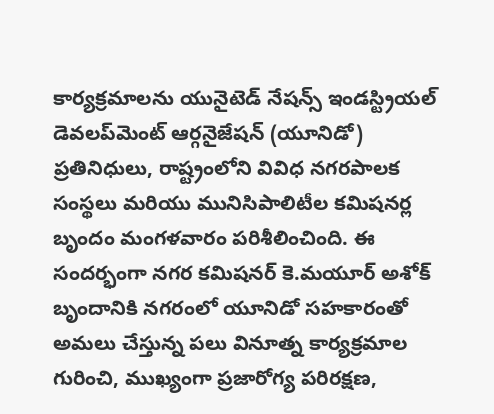కార్యక్రమాలను యునైటెడ్ నేషన్స్ ఇండస్ట్రియల్ డెవలప్‌మెంట్ ఆర్గనైజేషన్ (యూనిడో) ప్రతినిధులు, రాష్ట్రంలోని వివిధ నగరపాలక సంస్థలు మరియు మునిసిపాలిటీల కమిషనర్ల బృందం మంగళవారం పరిశీలించింది. ఈ సందర్భంగా నగర కమిషనర్ కె.మయూర్ అశోక్ బృందానికి నగరంలో యూనిడో సహకారంతో అమలు చేస్తున్న పలు వినూత్న కార్యక్రమాల గురించి, ముఖ్యంగా ప్రజారోగ్య పరిరక్షణ,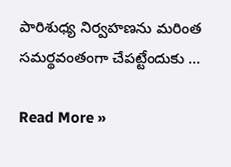పారిశుధ్య నిర్వహణను మరింత సమర్థవంతంగా చేపట్టేందుకు …

Read More »